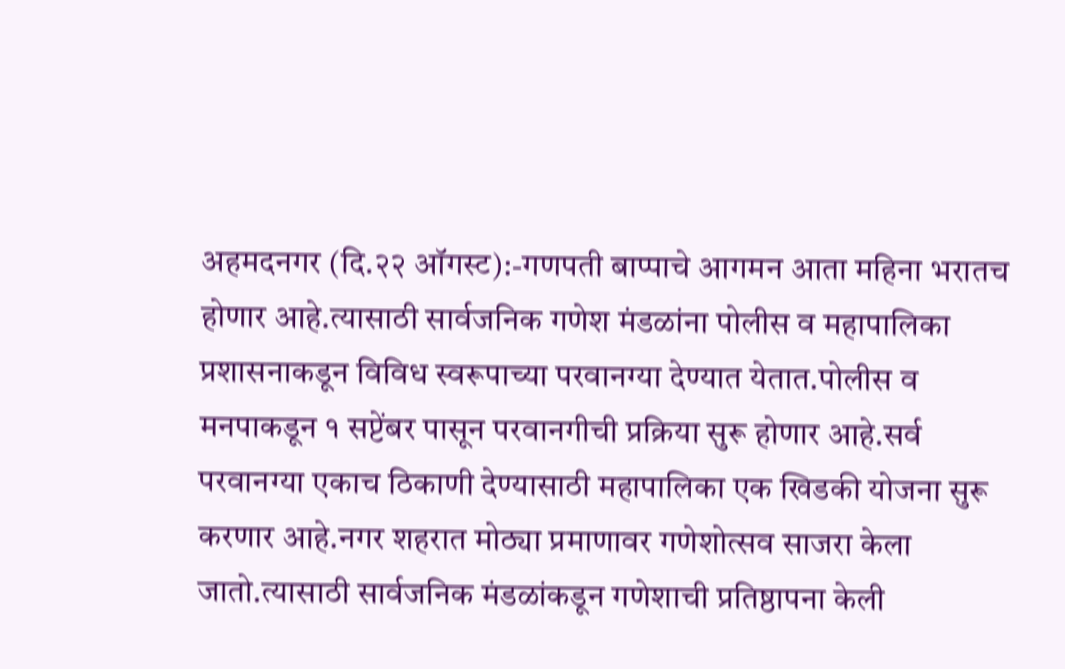अहमदनगर (दि.२२ ऑगस्ट):-गणपती बाप्पाचे आगमन आता महिना भरातच होणार आहे.त्यासाठी सार्वजनिक गणेश मंडळांना पोलीस व महापालिका प्रशासनाकडून विविध स्वरूपाच्या परवानग्या देण्यात येतात.पोलीस व मनपाकडून १ सप्टेंबर पासून परवानगीची प्रक्रिया सुरू होणार आहे.सर्व परवानग्या एकाच ठिकाणी देण्यासाठी महापालिका एक खिडकी योजना सुरू करणार आहे.नगर शहरात मोठ्या प्रमाणावर गणेशोत्सव साजरा केला जातो.त्यासाठी सार्वजनिक मंडळांकडून गणेशाची प्रतिष्ठापना केली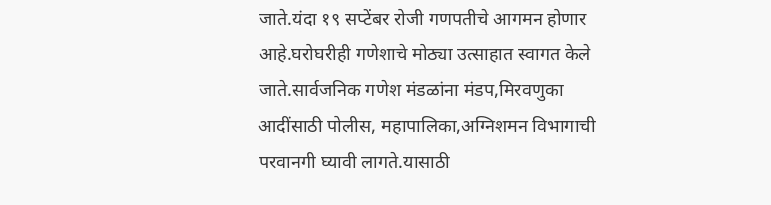जाते.यंदा १९ सप्टेंबर रोजी गणपतीचे आगमन होणार आहे.घरोघरीही गणेशाचे मोठ्या उत्साहात स्वागत केले जाते.सार्वजनिक गणेश मंडळांना मंडप,मिरवणुका आदींसाठी पोलीस, महापालिका,अग्निशमन विभागाची परवानगी घ्यावी लागते.यासाठी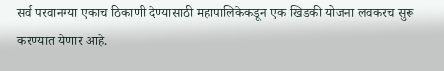सर्व परवानग्या एकाच ठिकाणी देण्यासाठी महापालिकेकडून एक खिडकी योजना लवकरच सुरू करण्यात येणार आहे.